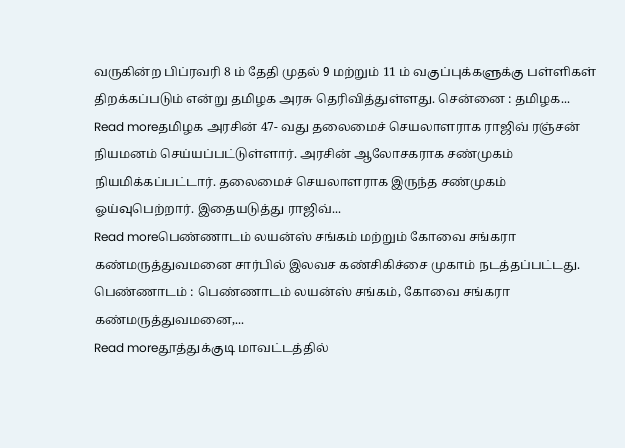வருகின்ற பிப்ரவரி 8 ம் தேதி முதல் 9 மற்றும் 11 ம் வகுப்புக்களுக்கு பள்ளிகள் திறக்கப்படும் என்று தமிழக அரசு தெரிவித்துள்ளது. சென்னை : தமிழக...
Read moreதமிழக அரசின் 47- வது தலைமைச் செயலாளராக ராஜிவ் ரஞ்சன் நியமனம் செய்யப்பட்டுள்ளார். அரசின் ஆலோசகராக சண்முகம் நியமிக்கப்பட்டார். தலைமைச் செயலாளராக இருந்த சண்முகம் ஓய்வுபெற்றார். இதையடுத்து ராஜிவ்...
Read moreபெண்ணாடம் லயன்ஸ் சங்கம் மற்றும் கோவை சங்கரா கண்மருத்துவமனை சார்பில் இலவச கண்சிகிச்சை முகாம் நடத்தப்பட்டது. பெண்ணாடம் : பெண்ணாடம் லயன்ஸ் சங்கம், கோவை சங்கரா கண்மருத்துவமனை,...
Read moreதூத்துக்குடி மாவட்டத்தில்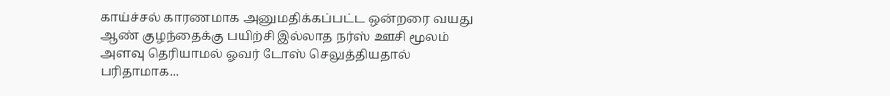காய்ச்சல் காரணமாக அனுமதிக்கப்பட்ட ஒன்றரை வயது ஆண் குழந்தைக்கு பயிற்சி இல்லாத நர்ஸ் ஊசி மூலம் அளவு தெரியாமல் ஓவர் டோஸ் செலுத்தியதால் பரிதாமாக...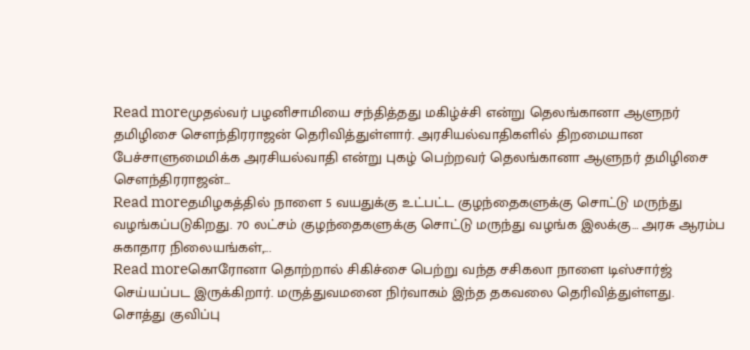Read moreமுதல்வர் பழனிசாமியை சந்தித்தது மகிழ்ச்சி என்று தெலங்கானா ஆளுநர் தமிழிசை செளந்திரராஜன் தெரிவித்துள்ளார். அரசியல்வாதிகளில் திறமையான பேச்சாளுமைமிக்க அரசியல்வாதி என்று புகழ் பெற்றவர் தெலங்கானா ஆளுநர் தமிழிசை செளந்திரராஜன்...
Read moreதமிழகத்தில் நாளை 5 வயதுக்கு உட்பட்ட குழந்தைகளுக்கு சொட்டு மருந்து வழங்கப்படுகிறது. 70 லட்சம் குழந்தைகளுக்கு சொட்டு மருந்து வழங்க இலக்கு… அரசு ஆரம்ப சுகாதார நிலையங்கள்,...
Read moreகொரோனா தொற்றால் சிகிச்சை பெற்று வந்த சசிகலா நாளை டிஸ்சார்ஜ் செய்யப்பட இருக்கிறார். மருத்துவமனை நிர்வாகம் இந்த தகவலை தெரிவித்துள்ளது. சொத்து குவிப்பு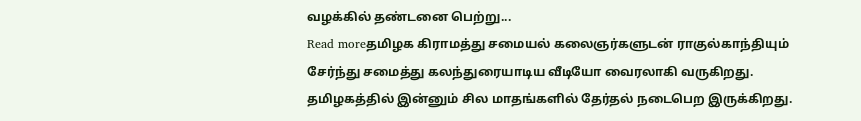வழக்கில் தண்டனை பெற்று...
Read moreதமிழக கிராமத்து சமையல் கலைஞர்களுடன் ராகுல்காந்தியும் சேர்ந்து சமைத்து கலந்துரையாடிய வீடியோ வைரலாகி வருகிறது. தமிழகத்தில் இன்னும் சில மாதங்களில் தேர்தல் நடைபெற இருக்கிறது.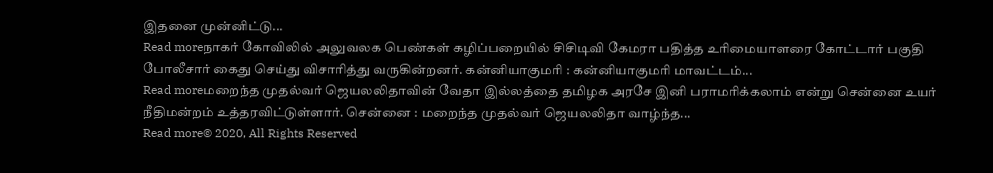இதனை முன்னிட்டு...
Read moreநாகர் கோவிலில் அலுவலக பெண்கள் கழிப்பறையில் சிசிடிவி கேமரா பதித்த உரிமையாளரை கோட்டார் பகுதி போலீசார் கைது செய்து விசாரித்து வருகின்றனர். கன்னியாகுமரி : கன்னியாகுமரி மாவட்டம்...
Read moreமறைந்த முதல்வர் ஜெயலலிதாவின் வேதா இல்லத்தை தமிழக அரசே இனி பராமரிக்கலாம் என்று சென்னை உயர் நீதிமன்றம் உத்தரவிட்டுள்ளார். சென்னை : மறைந்த முதல்வர் ஜெயலலிதா வாழ்ந்த...
Read more© 2020, All Rights Reserved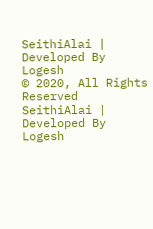SeithiAlai | Developed By Logesh
© 2020, All Rights Reserved SeithiAlai | Developed By Logesh